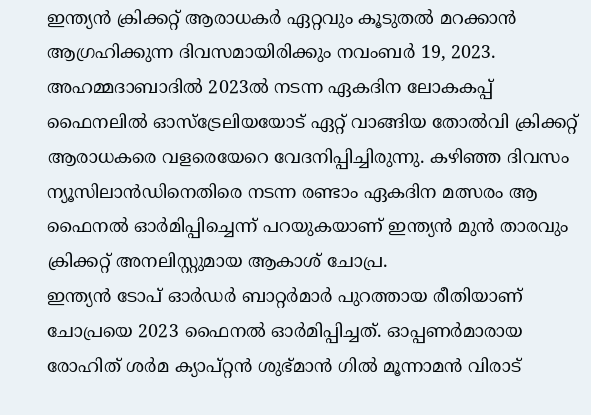ഇന്ത്യൻ ക്രിക്കറ്റ് ആരാധകർ ഏറ്റവും കൂടുതൽ മറക്കാൻ ആഗ്രഹിക്കുന്ന ദിവസമായിരിക്കും നവംബർ 19, 2023. അഹമ്മദാബാദിൽ 2023ൽ നടന്ന ഏകദിന ലോകകപ്പ് ഫൈനലിൽ ഓസ്ട്രേലിയയോട് ഏറ്റ് വാങ്ങിയ തോൽവി ക്രിക്കറ്റ് ആരാധകരെ വളരെയേറെ വേദനിപ്പിച്ചിരുന്നു. കഴിഞ്ഞ ദിവസം ന്യൂസിലാൻഡിനെതിരെ നടന്ന രണ്ടാം ഏകദിന മത്സരം ആ ഫൈനൽ ഓർമിപ്പിച്ചെന്ന് പറയുകയാണ് ഇന്ത്യൻ മുൻ താരവും ക്രിക്കറ്റ് അനലിസ്റ്റുമായ ആകാശ് ചോപ്ര.
ഇന്ത്യൻ ടോപ് ഓർഡർ ബാറ്റർമാർ പുറത്തായ രീതിയാണ് ചോപ്രയെ 2023 ഫൈനൽ ഓർമിപ്പിച്ചത്. ഓപ്പണർമാരായ രോഹിത് ശർമ ക്യാപ്റ്റൻ ശുഭ്മാൻ ഗിൽ മൂന്നാമൻ വിരാട്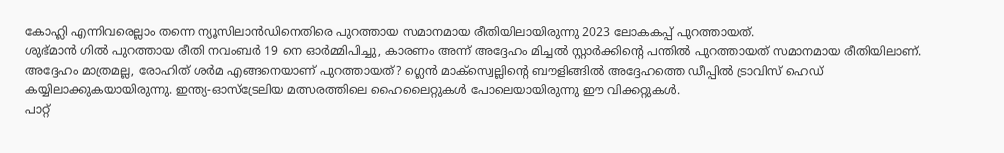കോഹ്ലി എന്നിവരെല്ലാം തന്നെ ന്യൂസിലാൻഡിനെതിരെ പുറത്തായ സമാനമായ രീതിയിലായിരുന്നു 2023 ലോകകപ്പ് പുറത്തായത്.
ശുഭ്മാൻ ഗിൽ പുറത്തായ രീതി നവംബർ 19 നെ ഓർമ്മിപിച്ചു, കാരണം അന്ന് അദ്ദേഹം മിച്ചൽ സ്റ്റാർക്കിന്റെ പന്തിൽ പുറത്തായത് സമാനമായ രീതിയിലാണ്. അദ്ദേഹം മാത്രമല്ല, രോഹിത് ശർമ എങ്ങനെയാണ് പുറത്തായത്? ഗ്ലെൻ മാക്സ്വെല്ലിന്റെ ബൗളിങ്ങിൽ അദ്ദേഹത്തെ ഡീപ്പിൽ ട്രാവിസ് ഹെഡ് കയ്യിലാക്കുകയായിരുന്നു. ഇന്ത്യ-ഓസ്ട്രേലിയ മത്സരത്തിലെ ഹൈലൈറ്റുകൾ പോലെയായിരുന്നു ഈ വിക്കറ്റുകൾ.
പാറ്റ്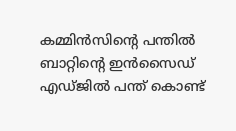കമ്മിൻസിന്റെ പന്തിൽ ബാറ്റിന്റെ ഇൻസൈഡ് എഡ്ജിൽ പന്ത് കൊണ്ട്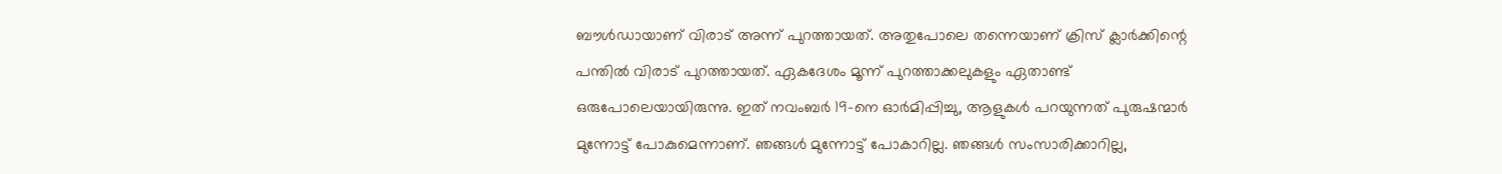ബൗൾഡായാണ് വിരാട് അന്ന് പുറത്തായത്. അതുപോലെ തന്നെയാണ് ക്രിസ് ക്ലാർക്കിന്റെ പന്തിൽ വിരാട് പുറത്തായത്. ഏകദേശം മൂന്ന് പുറത്താക്കലുകളും ഏതാണ്ട് ഒരുപോലെയായിരുന്നു. ഇത് നവംബർ 19-നെ ഓർമിപ്പിച്ചു, ആളുകൾ പറയുന്നത് പുരുഷന്മാർ മുന്നോട്ട് പോകുമെന്നാണ്. ഞങ്ങൾ മുന്നോട്ട് പോകാറില്ല. ഞങ്ങൾ സംസാരിക്കാറില്ല,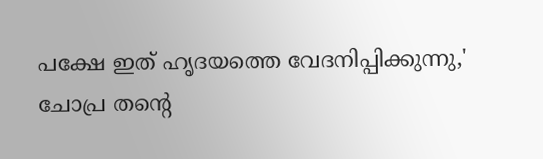പക്ഷേ ഇത് ഹൃദയത്തെ വേദനിപ്പിക്കുന്നു,' ചോപ്ര തന്റെ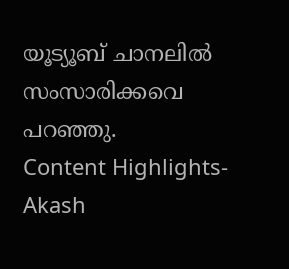യൂട്യൂബ് ചാനലിൽ സംസാരിക്കവെ പറഞ്ഞു.
Content Highlights- Akash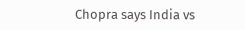Chopra says India vs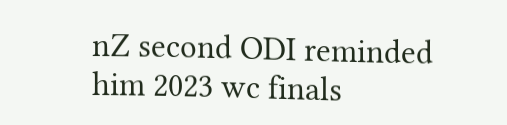nZ second ODI reminded him 2023 wc finals